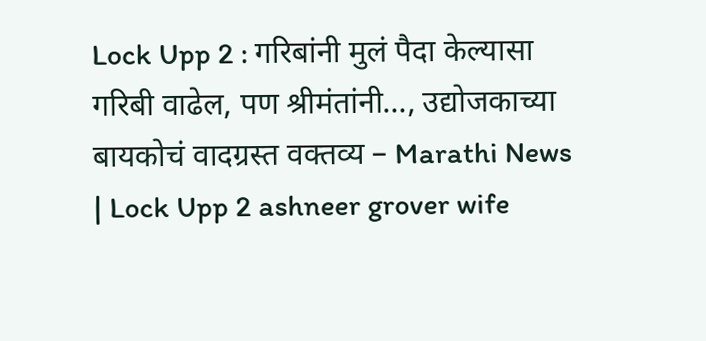Lock Upp 2 : गरिबांनी मुलं पैदा केल्यासा गरिबी वाढेल, पण श्रीमंतांनी…, उद्योजकाच्या बायकोचं वादग्रस्त वक्तव्य – Marathi News | Lock Upp 2 ashneer grover wife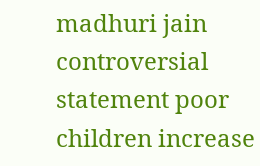madhuri jain controversial statement poor children increase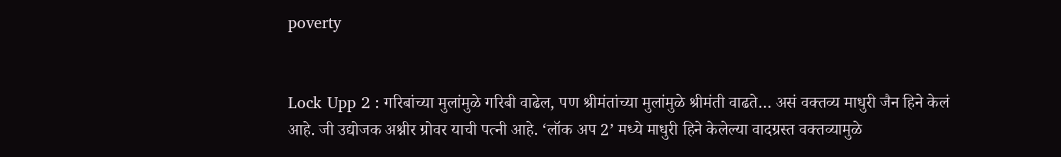poverty


Lock Upp 2 : गरिबांच्या मुलांमुळे गरिबी वाढेल, पण श्रीमंतांच्या मुलांमुळे श्रीमंती वाढते… असं वक्तव्य माधुरी जैन हिने केलं आहे. जी उद्योजक अश्नीर ग्रोवर याची पत्नी आहे. ‘लॉक अप 2’ मध्ये माधुरी हिने केलेल्या वादग्रस्त वक्तव्यामुळे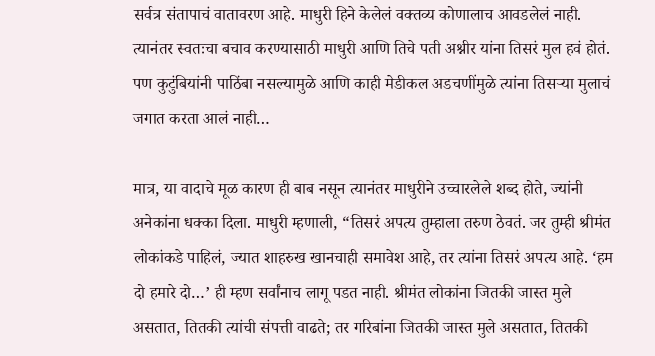सर्वत्र संतापाचं वातावरण आहे. माधुरी हिने केलेलं वक्तव्य कोणालाच आवडलेलं नाही. त्यानंतर स्वतःचा बचाव करण्यासाठी माधुरी आणि तिचे पती अश्नीर यांना तिसरं मुल हवं होतं. पण कुटुंबियांनी पाठिंबा नसल्यामुळे आणि काही मेडीकल अडचणींमुळे त्यांना तिसऱ्या मुलाचं जगात करता आलं नाही…

मात्र, या वादाचे मूळ कारण ही बाब नसून त्यानंतर माधुरीने उच्चारलेले शब्द होते, ज्यांनी अनेकांना धक्का दिला. माधुरी म्हणाली, “तिसरं अपत्य तुम्हाला तरुण ठेवतं. जर तुम्ही श्रीमंत लोकांकडे पाहिलं, ज्यात शाहरुख खानचाही समावेश आहे, तर त्यांना तिसरं अपत्य आहे. ‘हम दो हमारे दो…’ ही म्हण सर्वांनाच लागू पडत नाही. श्रीमंत लोकांना जितकी जास्त मुले असतात, तितकी त्यांची संपत्ती वाढते; तर गरिबांना जितकी जास्त मुले असतात, तितकी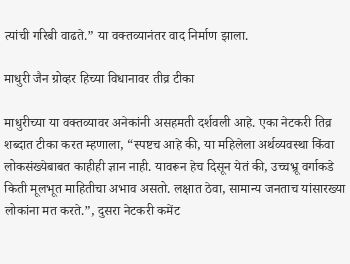त्यांची गरिबी वाढते.” या वक्तव्यानंतर वाद निर्माण झाला.

माधुरी जैन ग्रोव्हर हिच्या विधानावर तीव्र टीका

माधुरीच्या या वक्तव्यावर अनेकांनी असहमती दर्शवली आहे. एका नेटकरी तिव्र शब्दात टीका करत म्हणाला, “स्पष्टच आहे की, या महिलेला अर्थव्यवस्था किंवा लोकसंख्येबाबत काहीही ज्ञान नाही. यावरून हेच दिसून येतं की, उच्चभ्रू वर्गाकडे किती मूलभूत माहितीचा अभाव असतो. लक्षात ठेवा, सामान्य जनताच यांसारख्या लोकांना मत करते.”, दुसरा नेटकरी कमेंट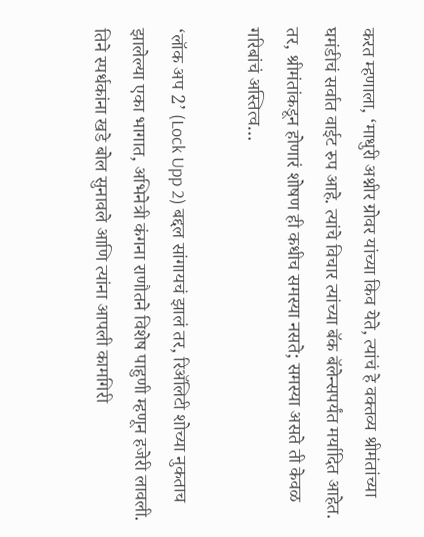करत म्हणाला, ‘माधुरी अश्नीर ग्रोवर यांच्या किव येते, त्यांचं हे वक्तव्य श्रीमंतांच्या घमंडीचं सर्वात वाईट रुप आहे. त्यांचे विचार त्यांच्या बॅक बॅलेन्सपर्यंत मर्यादित आहेत. तर, श्रीमंतांकडून होणारं शोषण ही कधीच समस्या नसते; समस्या असते ती केवळ गरिबांचं अस्तित्व…

‘लॉक अप 2’ (Lock Upp 2) बद्दल सांगायचं झालं तर, रिअ‍ॅलिटी शोच्या नुकताच झालेल्या एका भागात, अभिनेत्री कंगना राणौतने विशेष पाहुणी म्हणून हजेरी लावली. तिने स्पर्धकांना खडे बोल सुनावले आणि त्यांना आपली कामगिरी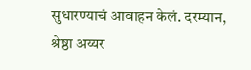सुधारण्याचं आवाहन केलं. दरम्यान, श्रेष्ठा अय्यर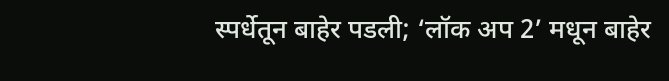स्पर्धेतून बाहेर पडली; ‘लॉक अप 2’ मधून बाहेर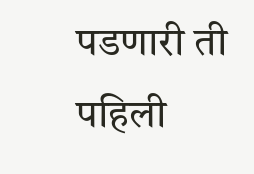पडणारी ती पहिली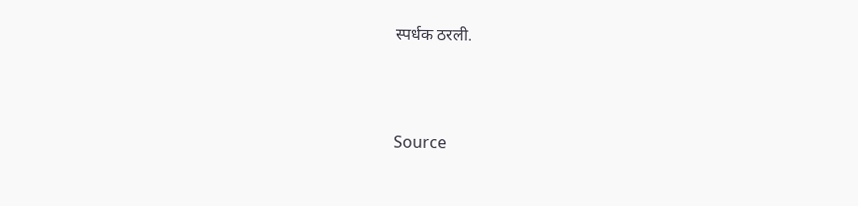स्पर्धक ठरली.



Source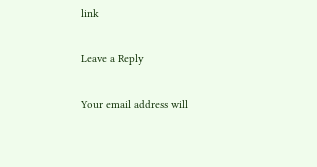link

Leave a Reply

Your email address will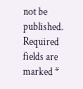not be published. Required fields are marked *